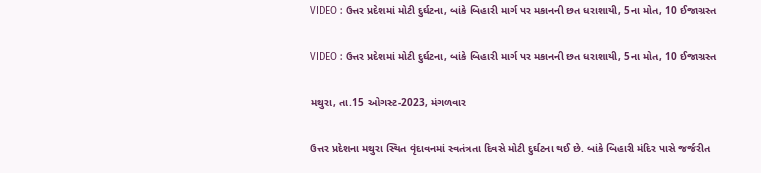VIDEO : ઉત્તર પ્રદેશમાં મોટી દુર્ઘટના, બાંકે બિહારી માર્ગ પર મકાનની છત ધરાશાયી, 5ના મોત, 10 ઈજાગ્રસ્ત

VIDEO : ઉત્તર પ્રદેશમાં મોટી દુર્ઘટના, બાંકે બિહારી માર્ગ પર મકાનની છત ધરાશાયી, 5ના મોત, 10 ઈજાગ્રસ્ત

મથુરા, તા.15 ઓગસ્ટ-2023, મંગળવાર

ઉત્તર પ્રદેશના મથુરા સ્થિત વૃંદાવનમાં સ્વતંત્રતા દિવસે મોટી દુર્ઘટના થઈ છે. બાંકે બિહારી મંદિર પાસે જર્જરીત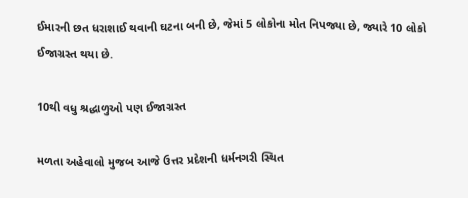ઈમારની છત ધરાશાઈ થવાની ઘટના બની છે, જેમાં 5 લોકોના મોત નિપજ્યા છે, જ્યારે 10 લોકો ઈજાગ્રસ્ત થયા છે.

10થી વધુ શ્રદ્ધાળુઓ પણ ઈજાગ્રસ્ત

મળતા અહેવાલો મુજબ આજે ઉત્તર પ્રદેશની ધર્મનગરી સ્થિત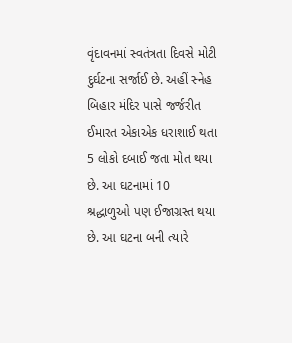વૃંદાવનમાં સ્વતંત્રતા દિવસે મોટી દુર્ઘટના સર્જાઈ છે. અહીં સ્નેહ બિહાર મંદિર પાસે જર્જરીત ઈમારત એકાએક ધરાશાઈ થતા 5 લોકો દબાઈ જતા મોત થયા છે. આ ઘટનામાં 10 શ્રદ્ધાળુઓ પણ ઈજાગ્રસ્ત થયા છે. આ ઘટના બની ત્યારે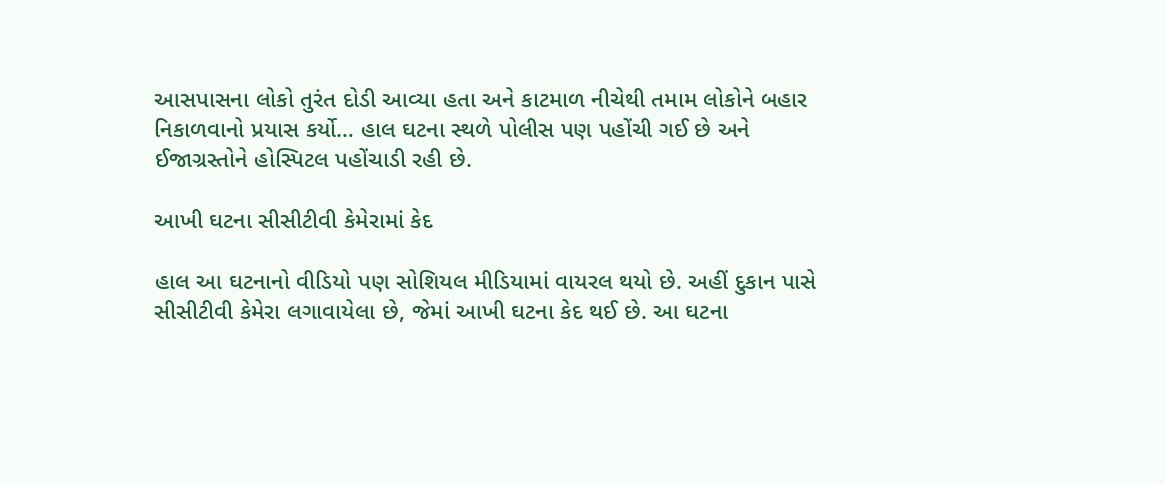આસપાસના લોકો તુરંત દોડી આવ્યા હતા અને કાટમાળ નીચેથી તમામ લોકોને બહાર નિકાળવાનો પ્રયાસ કર્યો… હાલ ઘટના સ્થળે પોલીસ પણ પહોંચી ગઈ છે અને ઈજાગ્રસ્તોને હોસ્પિટલ પહોંચાડી રહી છે.

આખી ઘટના સીસીટીવી કેમેરામાં કેદ

હાલ આ ઘટનાનો વીડિયો પણ સોશિયલ મીડિયામાં વાયરલ થયો છે. અહીં દુકાન પાસે સીસીટીવી કેમેરા લગાવાયેલા છે, જેમાં આખી ઘટના કેદ થઈ છે. આ ઘટના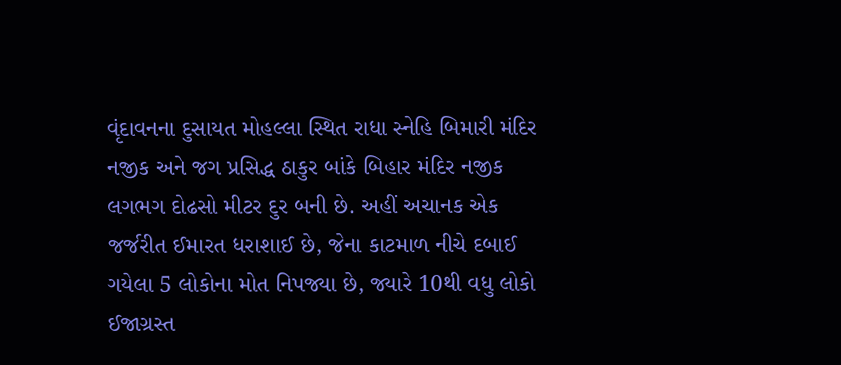વૃંદાવનના દુસાયત મોહલ્લા સ્થિત રાધા સ્નેહિ બિમારી મંદિર નજીક અને જગ પ્રસિદ્ધ ઠાકુર બાંકે બિહાર મંદિર નજીક લગભગ દોઢસો મીટર દુર બની છે. અહીં અચાનક એક જર્જરીત ઈમારત ધરાશાઈ છે, જેના કાટમાળ નીચે દબાઈ ગયેલા 5 લોકોના મોત નિપજ્યા છે, જ્યારે 10થી વધુ લોકો ઈજાગ્રસ્ત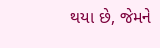થયા છે, જેમને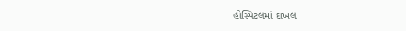હોસ્પિટલમાં દાખલ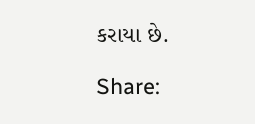કરાયા છે.

Share: